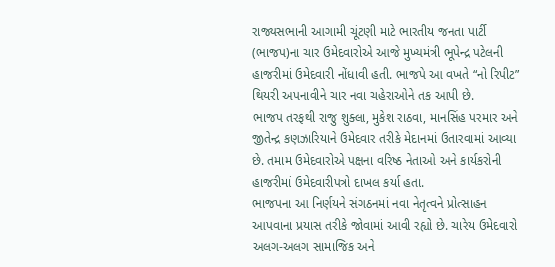રાજ્યસભાની આગામી ચૂંટણી માટે ભારતીય જનતા પાર્ટી (ભાજપ)ના ચાર ઉમેદવારોએ આજે મુખ્યમંત્રી ભૂપેન્દ્ર પટેલની હાજરીમાં ઉમેદવારી નોંધાવી હતી. ભાજપે આ વખતે “નો રિપીટ” થિયરી અપનાવીને ચાર નવા ચહેરાઓને તક આપી છે.
ભાજપ તરફથી રાજુ શુક્લા, મુકેશ રાઠવા, માનસિંહ પરમાર અને જીતેન્દ્ર કણઝારિયાને ઉમેદવાર તરીકે મેદાનમાં ઉતારવામાં આવ્યા છે. તમામ ઉમેદવારોએ પક્ષના વરિષ્ઠ નેતાઓ અને કાર્યકરોની હાજરીમાં ઉમેદવારીપત્રો દાખલ કર્યા હતા.
ભાજપના આ નિર્ણયને સંગઠનમાં નવા નેતૃત્વને પ્રોત્સાહન આપવાના પ્રયાસ તરીકે જોવામાં આવી રહ્યો છે. ચારેય ઉમેદવારો અલગ-અલગ સામાજિક અને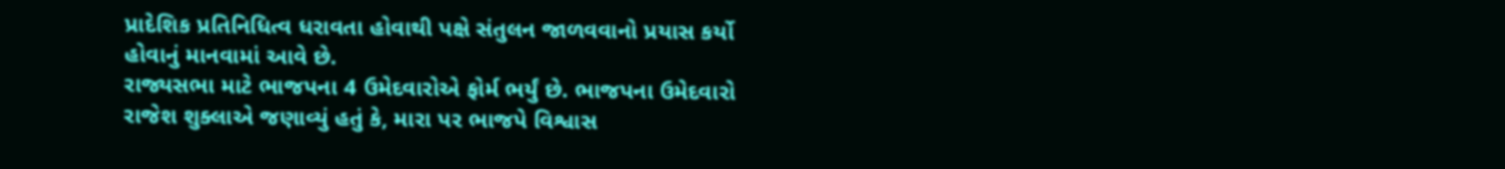પ્રાદેશિક પ્રતિનિધિત્વ ધરાવતા હોવાથી પક્ષે સંતુલન જાળવવાનો પ્રયાસ કર્યો હોવાનું માનવામાં આવે છે.
રાજ્યસભા માટે ભાજપના 4 ઉમેદવારોએ ફોર્મ ભર્યું છે. ભાજપના ઉમેદવારો રાજેશ શુક્લાએ જણાવ્યું હતું કે, મારા પર ભાજપે વિશ્વાસ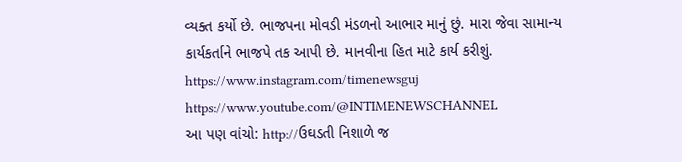વ્યક્ત કર્યો છે. ભાજપના મોવડી મંડળનો આભાર માનું છું. મારા જેવા સામાન્ય કાર્યકર્તાને ભાજપે તક આપી છે. માનવીના હિત માટે કાર્ય કરીશું.
https://www.instagram.com/timenewsguj
https://www.youtube.com/@INTIMENEWSCHANNEL
આ પણ વાંચો: http://ઉઘડતી નિશાળે જ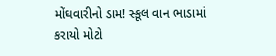મોંઘવારીનો ડામ! સ્કૂલ વાન ભાડામાં કરાયો મોટો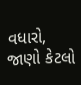વધારો, જાણો કેટલો